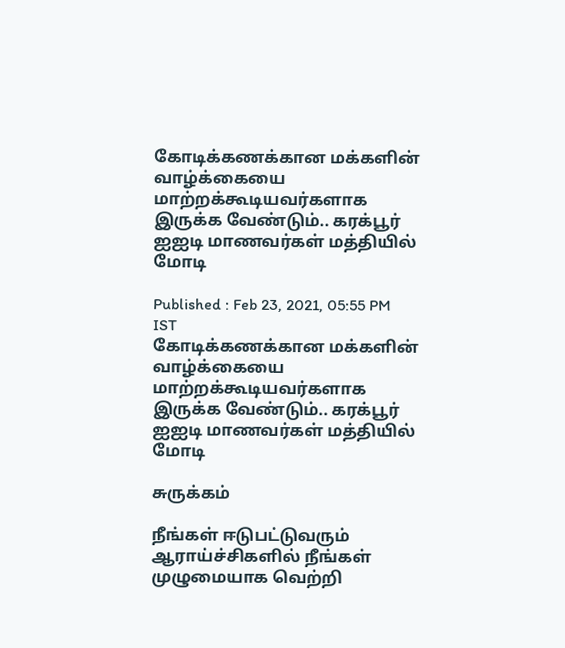கோடிக்கணக்கான மக்களின் வாழ்க்கையை மாற்றக்கூடியவர்களாக இருக்க வேண்டும்.. கரக்பூர் ஐஐடி மாணவர்கள் மத்தியில் மோடி

Published : Feb 23, 2021, 05:55 PM IST
கோடிக்கணக்கான மக்களின் வாழ்க்கையை மாற்றக்கூடியவர்களாக இருக்க வேண்டும்.. கரக்பூர் ஐஐடி மாணவர்கள் மத்தியில் மோடி

சுருக்கம்

நீங்கள் ஈடுபட்டுவரும் ஆராய்ச்சிகளில் நீங்கள் முழுமையாக வெற்றி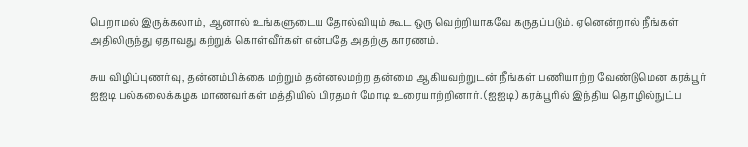பெறாமல் இருக்கலாம், ஆனால் உங்களுடைய தோல்வியும் கூட ஒரு வெற்றியாகவே கருதப்படும். ஏனென்றால் நீங்கள் அதிலிருந்து ஏதாவது கற்றுக் கொள்வீர்கள் என்பதே அதற்கு காரணம்.

சுய விழிப்புணர்வு, தன்னம்பிக்கை மற்றும் தன்னலமற்ற தன்மை ஆகியவற்றுடன் நீங்கள் பணியாற்ற வேண்டுமென கரக்பூர் ஐஐடி பல்கலைக்கழக மாணவர்கள் மத்தியில் பிரதமர் மோடி உரையாற்றினார். (ஐஐடி) கரக்பூரில் இந்திய தொழில்நுட்ப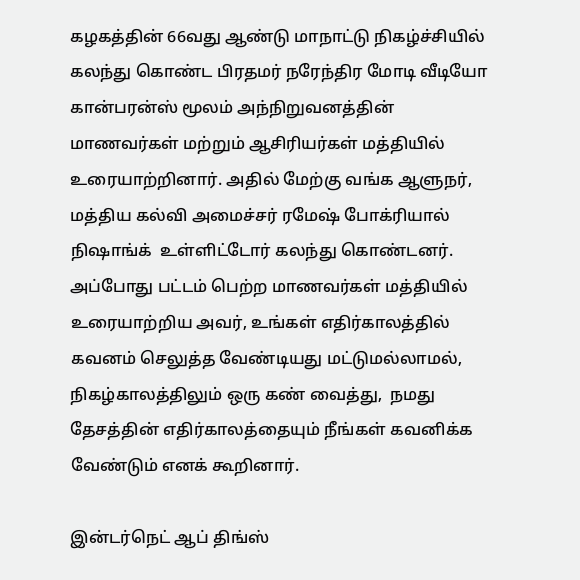கழகத்தின் 66வது ஆண்டு மாநாட்டு நிகழ்ச்சியில் கலந்து கொண்ட பிரதமர் நரேந்திர மோடி வீடியோ கான்பரன்ஸ் மூலம் அந்நிறுவனத்தின் மாணவர்கள் மற்றும் ஆசிரியர்கள் மத்தியில் உரையாற்றினார். அதில் மேற்கு வங்க ஆளுநர், மத்திய கல்வி அமைச்சர் ரமேஷ் போக்ரியால் நிஷாங்க்  உள்ளிட்டோர் கலந்து கொண்டனர். அப்போது பட்டம் பெற்ற மாணவர்கள் மத்தியில் உரையாற்றிய அவர், உங்கள் எதிர்காலத்தில் கவனம் செலுத்த வேண்டியது மட்டுமல்லாமல், நிகழ்காலத்திலும் ஒரு கண் வைத்து,  நமது தேசத்தின் எதிர்காலத்தையும் நீங்கள் கவனிக்க வேண்டும் எனக் கூறினார்.

இன்டர்நெட் ஆப் திங்ஸ்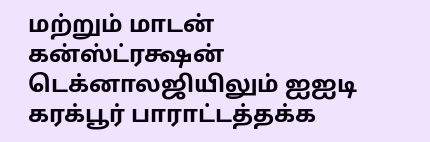மற்றும் மாடன் கன்ஸ்ட்ரக்ஷன் டெக்னாலஜியிலும் ஐஐடி கரக்பூர் பாராட்டத்தக்க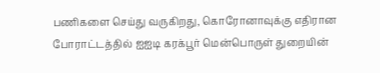பணிகளை செய்து வருகிறது, கொரோனாவுக்கு எதிரான போராட்டத்தில் ஐஐடி கரக்பூர் மென்பொருள் துறையின்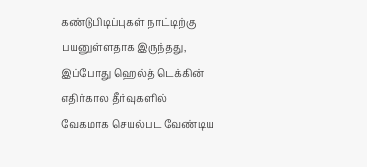கண்டுபிடிப்புகள் நாட்டிற்கு பயனுள்ளதாக இருந்தது, இப்போது ஹெல்த் டெக்கின் எதிர்கால தீர்வுகளில் வேகமாக செயல்பட வேண்டிய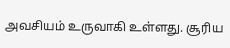அவசியம் உருவாகி உள்ளது. சூரிய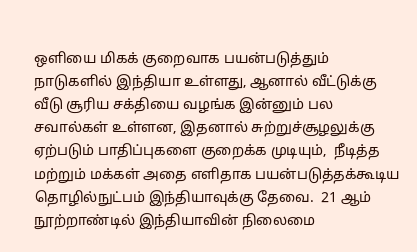ஒளியை மிகக் குறைவாக பயன்படுத்தும் நாடுகளில் இந்தியா உள்ளது, ஆனால் வீட்டுக்கு வீடு சூரிய சக்தியை வழங்க இன்னும் பல சவால்கள் உள்ளன, இதனால் சுற்றுச்சூழலுக்கு ஏற்படும் பாதிப்புகளை குறைக்க முடியும்,  நீடித்த மற்றும் மக்கள் அதை எளிதாக பயன்படுத்தக்கூடிய தொழில்நுட்பம் இந்தியாவுக்கு தேவை.  21 ஆம் நூற்றாண்டில் இந்தியாவின் நிலைமை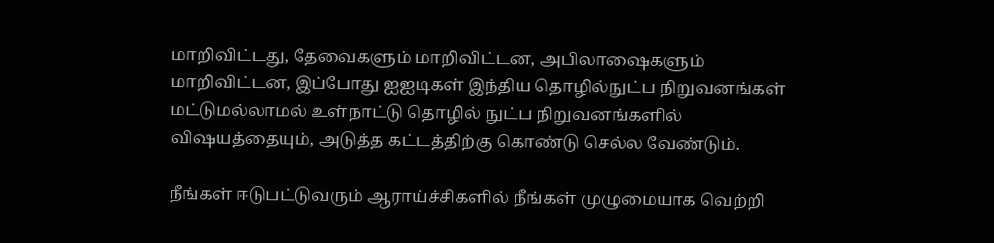மாறிவிட்டது, தேவைகளும் மாறிவிட்டன, அபிலாஷைகளும் மாறிவிட்டன, இப்போது ஐஐடிகள் இந்திய தொழில்நுட்ப நிறுவனங்கள் மட்டுமல்லாமல் உள்நாட்டு தொழில் நுட்ப நிறுவனங்களில் விஷயத்தையும், அடுத்த கட்டத்திற்கு கொண்டு செல்ல வேண்டும்.

நீங்கள் ஈடுபட்டுவரும் ஆராய்ச்சிகளில் நீங்கள் முழுமையாக வெற்றி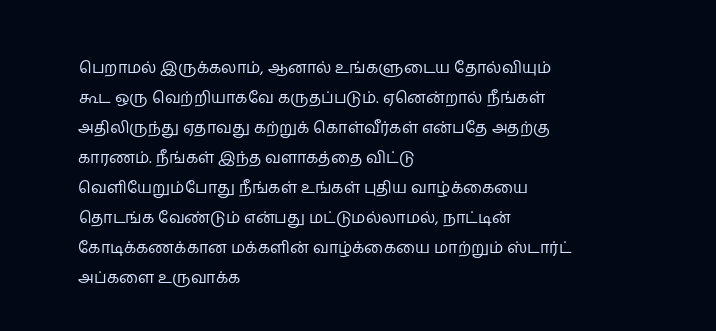பெறாமல் இருக்கலாம், ஆனால் உங்களுடைய தோல்வியும் கூட ஒரு வெற்றியாகவே கருதப்படும். ஏனென்றால் நீங்கள் அதிலிருந்து ஏதாவது கற்றுக் கொள்வீர்கள் என்பதே அதற்கு காரணம். நீங்கள் இந்த வளாகத்தை விட்டு வெளியேறும்போது நீங்கள் உங்கள் புதிய வாழ்க்கையை தொடங்க வேண்டும் என்பது மட்டுமல்லாமல், நாட்டின் கோடிக்கணக்கான மக்களின் வாழ்க்கையை மாற்றும் ஸ்டார்ட் அப்களை உருவாக்க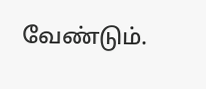வேண்டும்.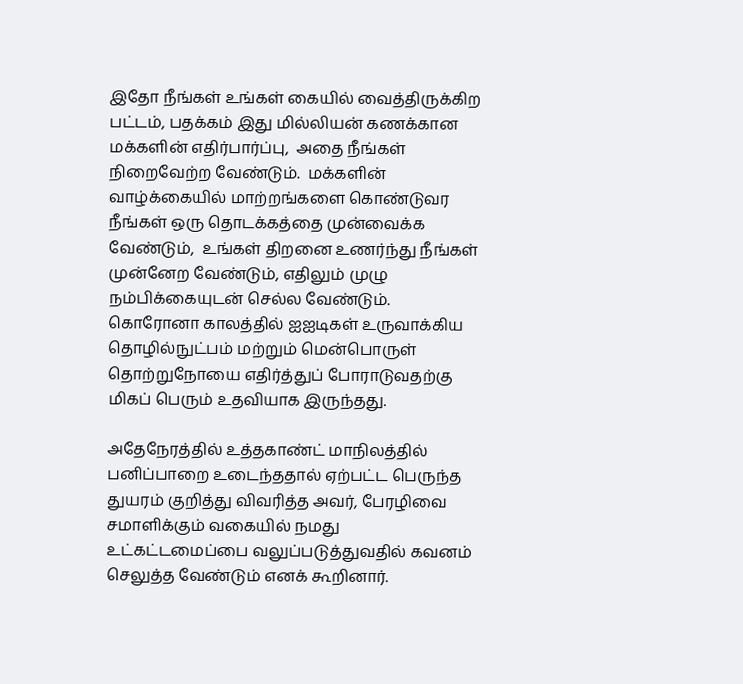இதோ நீங்கள் உங்கள் கையில் வைத்திருக்கிற பட்டம், பதக்கம் இது மில்லியன் கணக்கான மக்களின் எதிர்பார்ப்பு,  அதை நீங்கள் நிறைவேற்ற வேண்டும்.  மக்களின்  வாழ்க்கையில் மாற்றங்களை கொண்டுவர நீங்கள் ஒரு தொடக்கத்தை முன்வைக்க வேண்டும்,  உங்கள் திறனை உணர்ந்து நீங்கள் முன்னேற வேண்டும், எதிலும் முழு நம்பிக்கையுடன் செல்ல வேண்டும். கொரோனா காலத்தில் ஐஐடிகள் உருவாக்கிய தொழில்நுட்பம் மற்றும் மென்பொருள் தொற்றுநோயை எதிர்த்துப் போராடுவதற்கு மிகப் பெரும் உதவியாக இருந்தது.

அதேநேரத்தில் உத்தகாண்ட் மாநிலத்தில் பனிப்பாறை உடைந்ததால் ஏற்பட்ட பெருந்த துயரம் குறித்து விவரித்த அவர், பேரழிவை  சமாளிக்கும் வகையில் நமது உட்கட்டமைப்பை வலுப்படுத்துவதில் கவனம் செலுத்த வேண்டும் எனக் கூறினார்.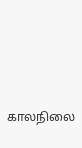காலநிலை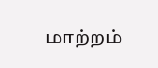மாற்றம்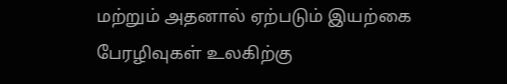மற்றும் அதனால் ஏற்படும் இயற்கை பேரழிவுகள் உலகிற்கு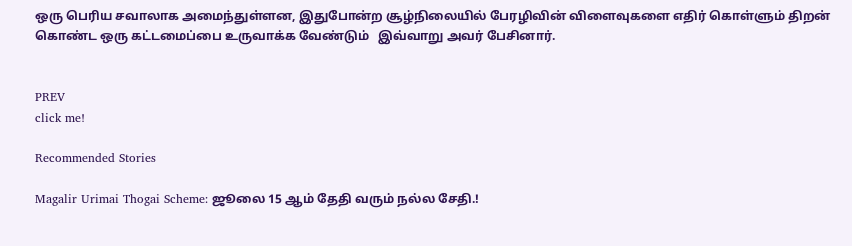ஒரு பெரிய சவாலாக அமைந்துள்ளன, இதுபோன்ற சூழ்நிலையில் பேரழிவின் விளைவுகளை எதிர் கொள்ளும் திறன் கொண்ட ஒரு கட்டமைப்பை உருவாக்க வேண்டும்   இவ்வாறு அவர் பேசினார்.


PREV
click me!

Recommended Stories

Magalir Urimai Thogai Scheme: ஜூலை 15 ஆம் தேதி வரும் நல்ல சேதி.!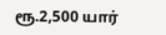ரூ.2,500 யார்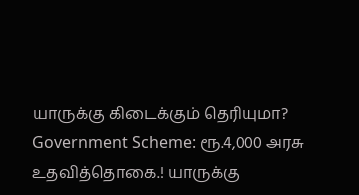யாருக்கு கிடைக்கும் தெரியுமா?
Government Scheme: ரூ.4,000 அரசு உதவித்தொகை.! யாருக்கு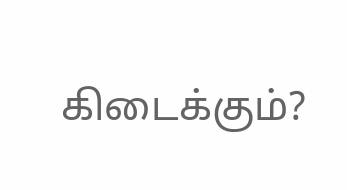கிடைக்கும்?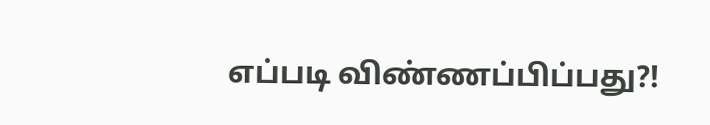எப்படி விண்ணப்பிப்பது?!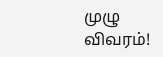முழு விவரம்!